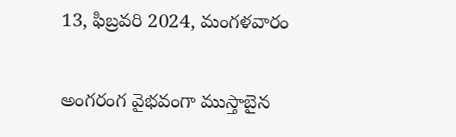13, ఫిబ్రవరి 2024, మంగళవారం

అంగరంగ వైభవంగా ముస్తాబైన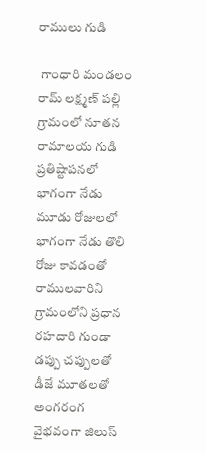రాములు గుడి

 గాంధారి మండలం రామ్ లక్ష్మణ్ పల్లి గ్రామంలో నూతన రామాలయ గుడి ప్రతిష్టాపనలో భాగంగా నేడు మూడు రోజులలో భాగంగా నేడు తొలి రోజు కావడంతో రాములవారిని గ్రామంలోని ప్రధాన రహదారి గుండా డప్పు చప్పులతో డీజే మూతలతో అంగరంగ వైభవంగా జిలుస్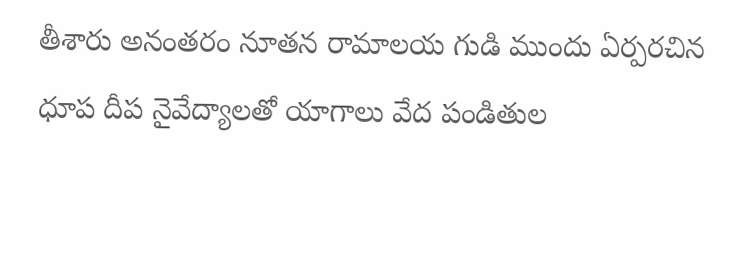తీశారు అనంతరం నూతన రామాలయ గుడి ముందు ఏర్పరచిన ధూప దీప నైవేద్యాలతో యాగాలు వేద పండితుల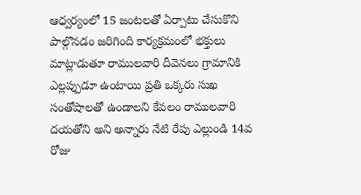ఆధ్వర్యంలో 15 జంటలతో ఏర్పాటు చేసుకొని పాల్గొనడం జరిగింది కార్యక్రమంలో భక్తులు మాట్లాడుతూ రాములవారి దీవెనలు గ్రామానికి ఎల్లప్పుడూ ఉంటాయి ప్రతి ఒక్కరు సుఖ సంతోషాలతో ఉండాలని కేవలం రాములవారి దయతోని అని అన్నారు నేటి రేపు ఎల్లుండి 14వ రోజు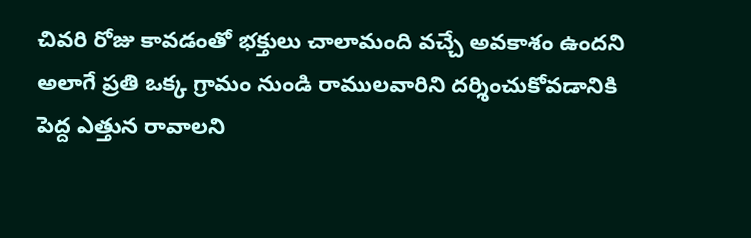చివరి రోజు కావడంతో భక్తులు చాలామంది వచ్చే అవకాశం ఉందని అలాగే ప్రతి ఒక్క గ్రామం నుండి రాములవారిని దర్శించుకోవడానికి పెద్ద ఎత్తున రావాలని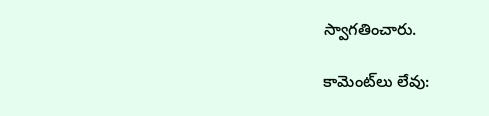స్వాగతించారు.

కామెంట్‌లు లేవు: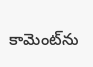కామెంట్‌ను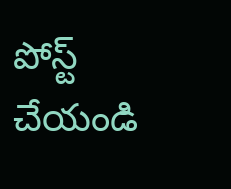పోస్ట్ చేయండి